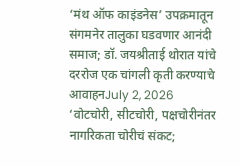‘मंथ ऑफ काइंडनेस’ उपक्रमातून संगमनेर तालुका घडवणार आनंदी समाज; डॉ. जयश्रीताई थोरात यांचे दररोज एक चांगली कृती करण्याचे आवाहनJuly 2, 2026
‘वोटचोरी, सीटचोरी, पक्षचोरीनंतर नागरिकता चोरीचं संकट;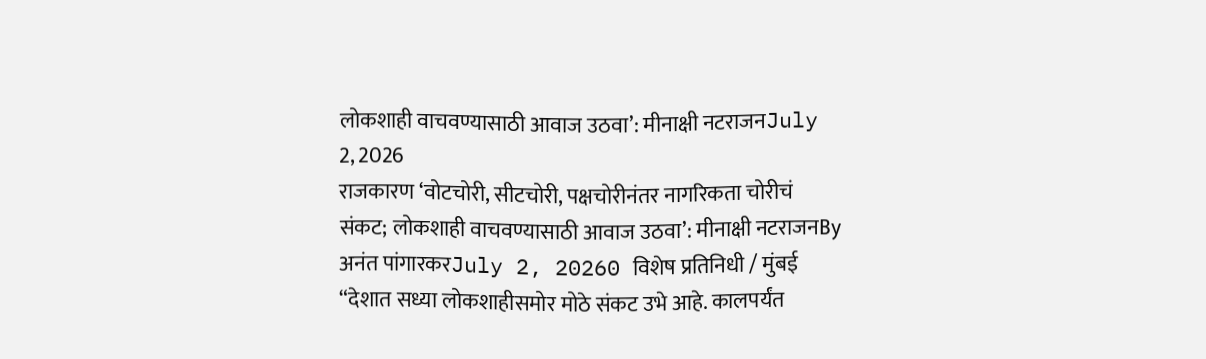लोकशाही वाचवण्यासाठी आवाज उठवा’: मीनाक्षी नटराजनJuly 2, 2026
राजकारण ‘वोटचोरी, सीटचोरी, पक्षचोरीनंतर नागरिकता चोरीचं संकट; लोकशाही वाचवण्यासाठी आवाज उठवा’: मीनाक्षी नटराजनBy अनंत पांगारकरJuly 2, 20260 विशेष प्रतिनिधी / मुंबई “देशात सध्या लोकशाहीसमोर मोठे संकट उभे आहे. कालपर्यंत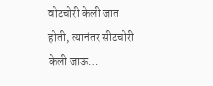वोटचोरी केली जात होती, त्यानंतर सीटचोरी केली जाऊ…